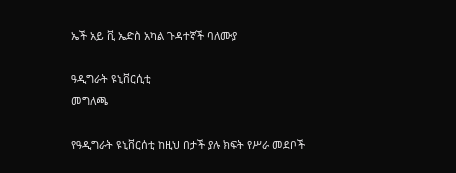ኤች አይ ቪ ኤድስ አካል ጉዳተኛች ባለሙያ

ዓዲግራት ዩኒቨርሲቲ
መግለጫ

የዓዲግራት ዩኒቨርሰቲ ከዚህ በታች ያሉ ክፍት የሥራ መደቦች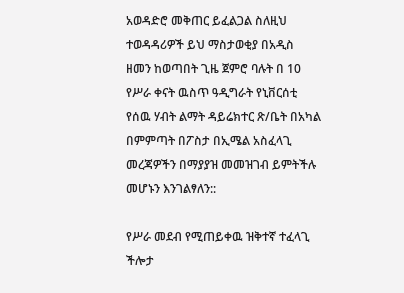አወዳድሮ መቅጠር ይፈልጋል ስለዚህ ተወዳዳሪዎች ይህ ማስታወቂያ በአዲስ ዘመን ከወጣበት ጊዜ ጀምሮ ባሉት በ 10 የሥራ ቀናት ዉስጥ ዓዲግራት የኒቨርሰቲ የሰዉ ሃብት ልማት ዳይሬክተር ጽ/ቤት በአካል በምምጣት በፖስታ በኢሜል አስፈላጊ መረጃዎችን በማያያዝ መመዝገብ ይምትችሉ መሆኑን እንገልፃለን::

የሥራ መደብ የሚጠይቀዉ ዝቅተኛ ተፈላጊ ችሎታ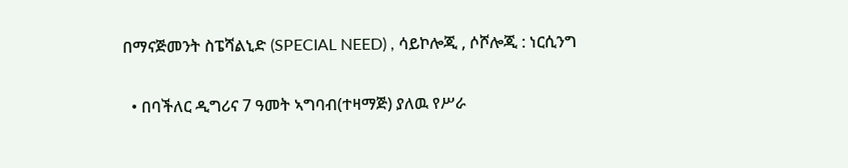በማናጅመንት ስፔሻልኒድ (SPECIAL NEED) , ሳይኮሎጂ , ሶሾሎጂ : ነርሲንግ

  • በባችለር ዲግሪና 7 ዓመት ኣግባብ(ተዛማጅ) ያለዉ የሥራ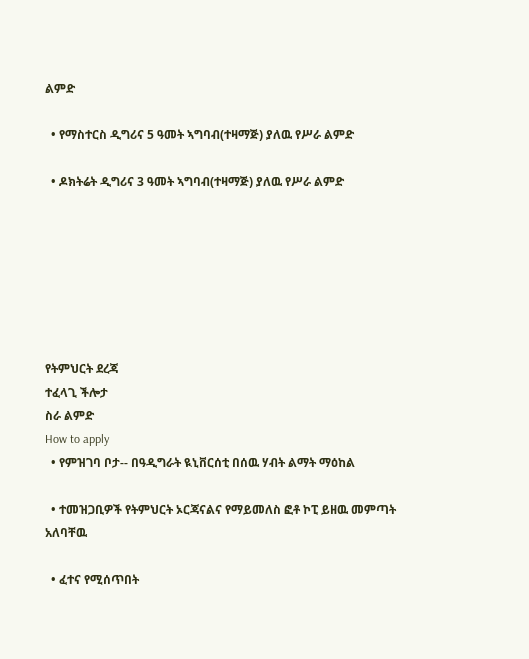ልምድ

  • የማስተርስ ዲግሪና 5 ዓመት ኣግባብ(ተዛማጅ) ያለዉ የሥራ ልምድ

  • ዶክትሬት ዲግሪና 3 ዓመት ኣግባብ(ተዛማጅ) ያለዉ የሥራ ልምድ







የትምህርት ደረጃ
ተፈላጊ ችሎታ
ስራ ልምድ
How to apply
  • የምዝገባ ቦታ-- በዓዲግራት ዪኒቨርሰቲ በሰዉ ሃብት ልማት ማዕከል

  • ተመዝጋቢዎች የትምህርት ኦርጃናልና የማይመለስ ፎቶ ኮፒ ይዘዉ መምጣት አለባቸዉ

  • ፈተና የሚሰጥበት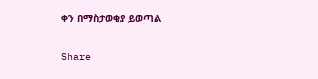ቀን በማስታወቂያ ይወጣል

Share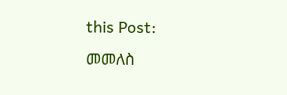this Post:
መመለስ